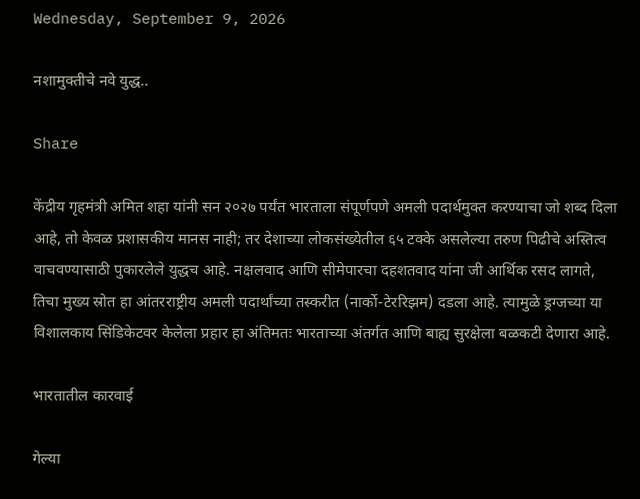Wednesday, September 9, 2026

नशामुक्तीचे नवे युद्ध..

Share

केंद्रीय गृहमंत्री अमित शहा यांनी सन २०२७ पर्यंत भारताला संपूर्णपणे अमली पदार्थमुक्त करण्याचा जो शब्द दिला आहे, तो केवळ प्रशासकीय मानस नाही; तर देशाच्या लोकसंख्येतील ६५ टक्के असलेल्या तरुण पिढीचे अस्तित्व वाचवण्यासाठी पुकारलेले युद्धच आहे. नक्षलवाद आणि सीमेपारचा दहशतवाद यांना जी आर्थिक रसद लागते, तिचा मुख्य स्रोत हा आंतरराष्ट्रीय अमली पदार्थांच्या तस्करीत (नार्को-टेररिझम) दडला आहे. त्यामुळे ड्रग्जच्या या विशालकाय सिंडिकेटवर केलेला प्रहार हा अंतिमतः भारताच्या अंतर्गत आणि बाह्य सुरक्षेला बळकटी देणारा आहे.

भारतातील कारवाई

गेल्या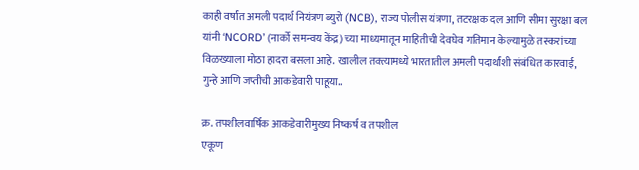काही वर्षांत अमली पदार्थ नियंत्रण ब्युरो (NCB), राज्य पोलीस यंत्रणा, तटरक्षक दल आणि सीमा सुरक्षा बल यांनी ‘NCORD’ (नार्को समन्वय केंद्र) च्या माध्यमातून माहितीची देवघेव गतिमान केल्यामुळे तस्करांच्या विळख्याला मोठा हादरा बसला आहे. खालील तक्त्यामध्ये भारतातील अमली पदार्थांशी संबंधित कारवाई, गुन्हे आणि जप्तीची आकडेवारी पाहूया..

क्र. तपशीलवार्षिक आकडेवारीमुख्य निष्कर्ष व तपशील
एकूण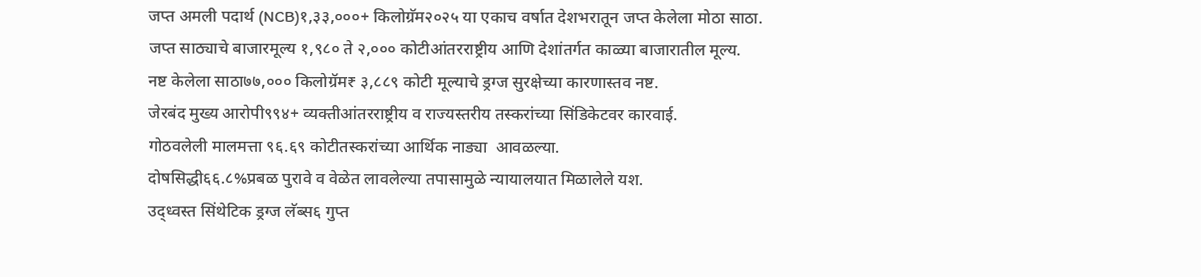जप्त अमली पदार्थ (NCB)१,३३,०००+ किलोग्रॅम२०२५ या एकाच वर्षात देशभरातून जप्त केलेला मोठा साठा.
जप्त साठ्याचे बाजारमूल्य १,९८० ते २,००० कोटीआंतरराष्ट्रीय आणि देशांतर्गत काळ्या बाजारातील मूल्य.
नष्ट केलेला साठा७७,००० किलोग्रॅम₹ ३,८८९ कोटी मूल्याचे ड्रग्ज सुरक्षेच्या कारणास्तव नष्ट.
जेरबंद मुख्य आरोपी९९४+ व्यक्तीआंतरराष्ट्रीय व राज्यस्तरीय तस्करांच्या सिंडिकेटवर कारवाई.
गोठवलेली मालमत्ता ९६.६९ कोटीतस्करांच्या आर्थिक नाड्या  आवळल्या.
दोषसिद्धी६६.८%प्रबळ पुरावे व वेळेत लावलेल्या तपासामुळे न्यायालयात मिळालेले यश.
उद्ध्वस्त सिंथेटिक ड्रग्ज लॅब्स६ गुप्त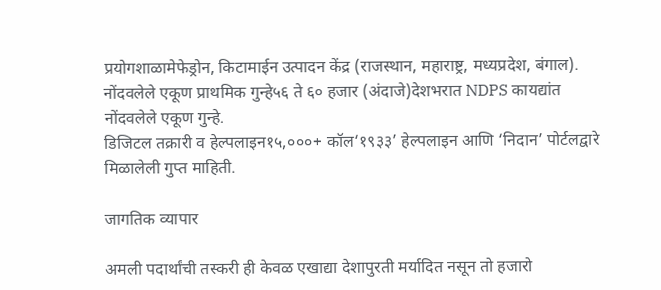प्रयोगशाळामेफेड्रोन, किटामाईन उत्पादन केंद्र (राजस्थान, महाराष्ट्र, मध्यप्रदेश, बंगाल).
नोंदवलेले एकूण प्राथमिक गुन्हे५६ ते ६० हजार (अंदाजे)देशभरात NDPS कायद्यांत नोंदवलेले एकूण गुन्हे.
डिजिटल तक्रारी व हेल्पलाइन१५,०००+ कॉल‘१९३३’ हेल्पलाइन आणि ‘निदान’ पोर्टलद्वारे मिळालेली गुप्त माहिती.

जागतिक व्यापार

अमली पदार्थांची तस्करी ही केवळ एखाद्या देशापुरती मर्यादित नसून तो हजारो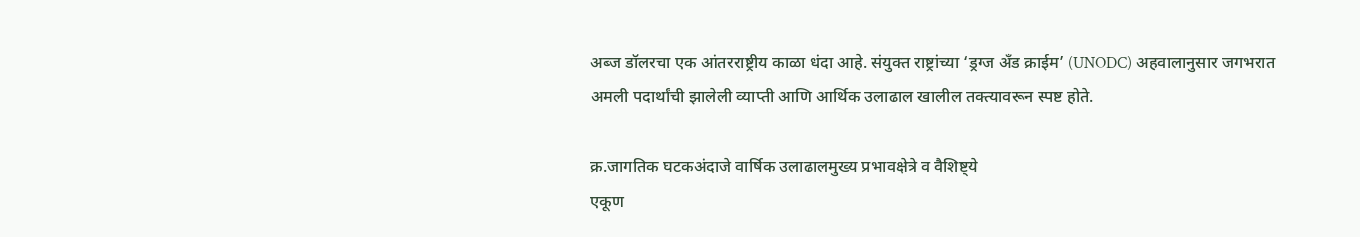अब्ज डॉलरचा एक आंतरराष्ट्रीय काळा धंदा आहे. संयुक्त राष्ट्रांच्या ‘ड्रग्ज अँड क्राईम’ (UNODC) अहवालानुसार जगभरात अमली पदार्थांची झालेली व्याप्ती आणि आर्थिक उलाढाल खालील तक्त्यावरून स्पष्ट होते.

क्र.जागतिक घटकअंदाजे वार्षिक उलाढालमुख्य प्रभावक्षेत्रे व वैशिष्ट्ये
एकूण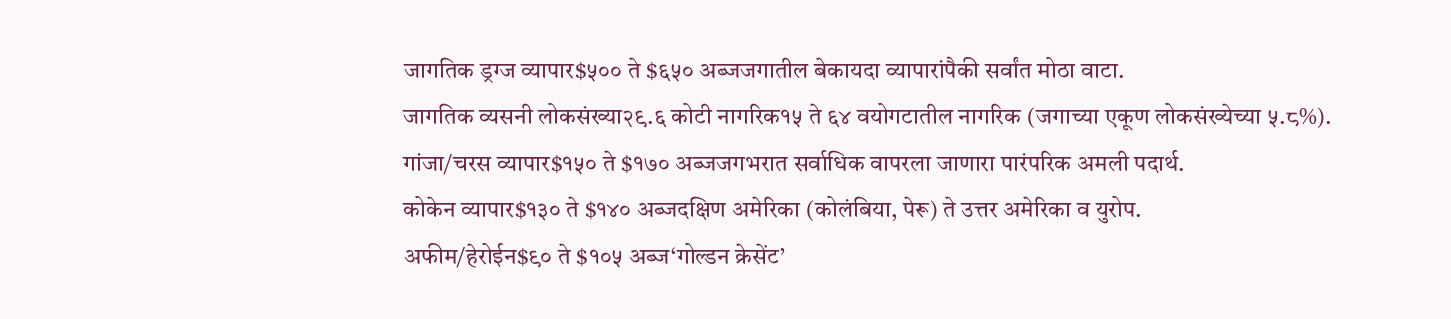जागतिक ड्रग्ज व्यापार$५०० ते $६५० अब्जजगातील बेकायदा व्यापारांपैकी सर्वांत मोठा वाटा.
जागतिक व्यसनी लोकसंख्या२९.६ कोटी नागरिक१५ ते ६४ वयोगटातील नागरिक (जगाच्या एकूण लोकसंख्येच्या ५.८%).
गांजा/चरस व्यापार$१५० ते $१७० अब्जजगभरात सर्वाधिक वापरला जाणारा पारंपरिक अमली पदार्थ.
कोकेन व्यापार$१३० ते $१४० अब्जदक्षिण अमेरिका (कोलंबिया, पेरू) ते उत्तर अमेरिका व युरोप.
अफीम/हेरोईन$९० ते $१०५ अब्ज‘गोल्डन क्रेसेंट’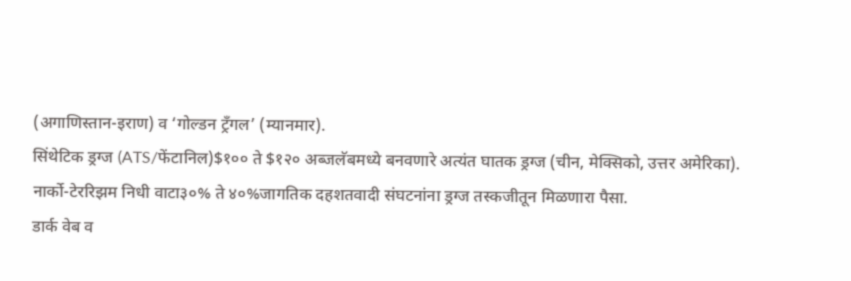(अगाणिस्तान-इराण) व ‘गोल्डन ट्रँगल’ (म्यानमार).
सिंथेटिक ड्रग्ज (ATS/फेंटानिल)$१०० ते $१२० अब्जलॅबमध्ये बनवणारे अत्यंत घातक ड्रग्ज (चीन, मेक्सिको, उत्तर अमेरिका).
नार्को-टेररिझम निधी वाटा३०% ते ४०%जागतिक दहशतवादी संघटनांना ड्रग्ज तस्कजीतून मिळणारा पैसा.
डार्क वेब व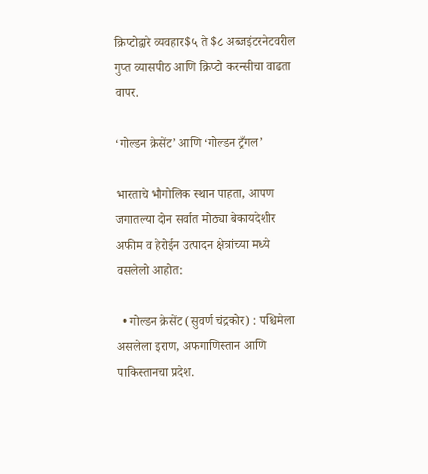क्रिप्टोद्वारे व्यवहार$५ ते $८ अब्जइंटरनेटवरील गुप्त व्यासपीठ आणि क्रिप्टो करन्सीचा वाढता वापर.

‘गोल्डन क्रेसेंट’ आणि ‘गोल्डन ट्रँगल’

भारताचे भौगोलिक स्थान पाहता, आपण जगातल्या दोन सर्वात मोठ्या बेकायदेशीर अफीम व हेरोईन उत्पादन क्षेत्रांच्या मध्ये वसलेलो आहोत:

  • गोल्डन क्रेसेंट (सुवर्ण चंद्रकोर) : पश्चिमेला असलेला इराण, अफगाणिस्तान आणि पाकिस्तानचा प्रदेश.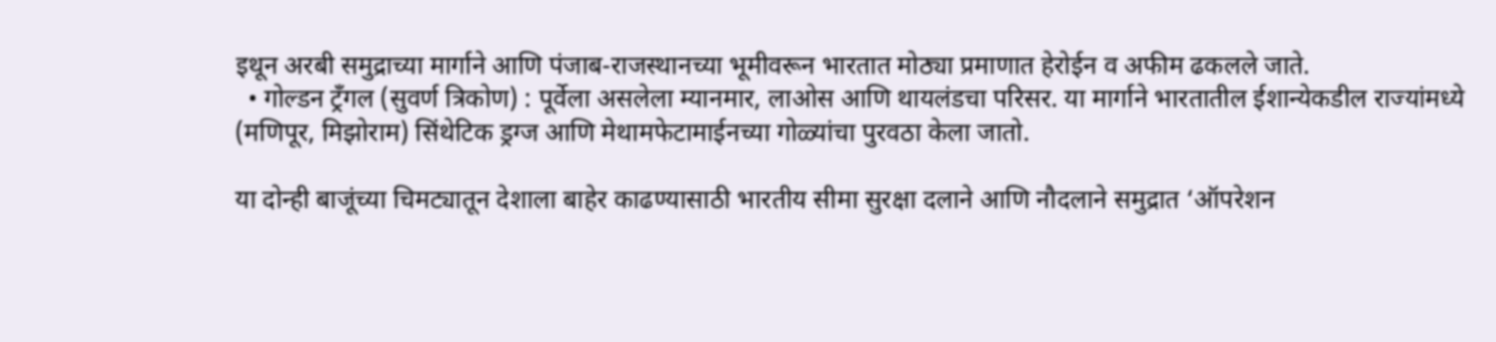इथून अरबी समुद्राच्या मार्गाने आणि पंजाब-राजस्थानच्या भूमीवरून भारतात मोठ्या प्रमाणात हेरोईन व अफीम ढकलले जाते.
  • गोल्डन ट्रँगल (सुवर्ण त्रिकोण) : पूर्वेला असलेला म्यानमार, लाओस आणि थायलंडचा परिसर. या मार्गाने भारतातील ईशान्येकडील राज्यांमध्ये (मणिपूर, मिझोराम) सिंथेटिक ड्रग्ज आणि मेथामफेटामाईनच्या गोळ्यांचा पुरवठा केला जातो.

या दोन्ही बाजूंच्या चिमट्यातून देशाला बाहेर काढण्यासाठी भारतीय सीमा सुरक्षा दलाने आणि नौदलाने समुद्रात ‘ऑपरेशन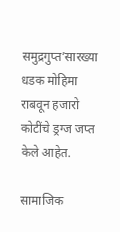समुद्रगुप्त’सारख्या धडक मोहिमा राबवून हजारो कोटींचे ड्रग्ज जप्त केले आहेत.

सामाजिक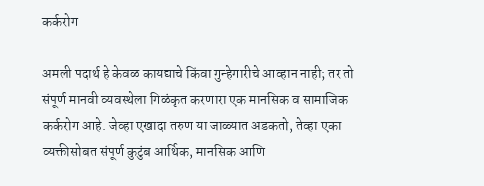कर्करोग

अमली पदार्थ हे केवळ कायद्याचे किंवा गुन्हेगारीचे आव्हान नाही; तर तो संपूर्ण मानवी व्यवस्थेला गिळंकृत करणारा एक मानसिक व सामाजिक कर्करोग आहे. जेव्हा एखादा तरुण या जाळ्यात अडकतो, तेव्हा एका व्यक्तीसोबत संपूर्ण कुटुंब आर्थिक, मानसिक आणि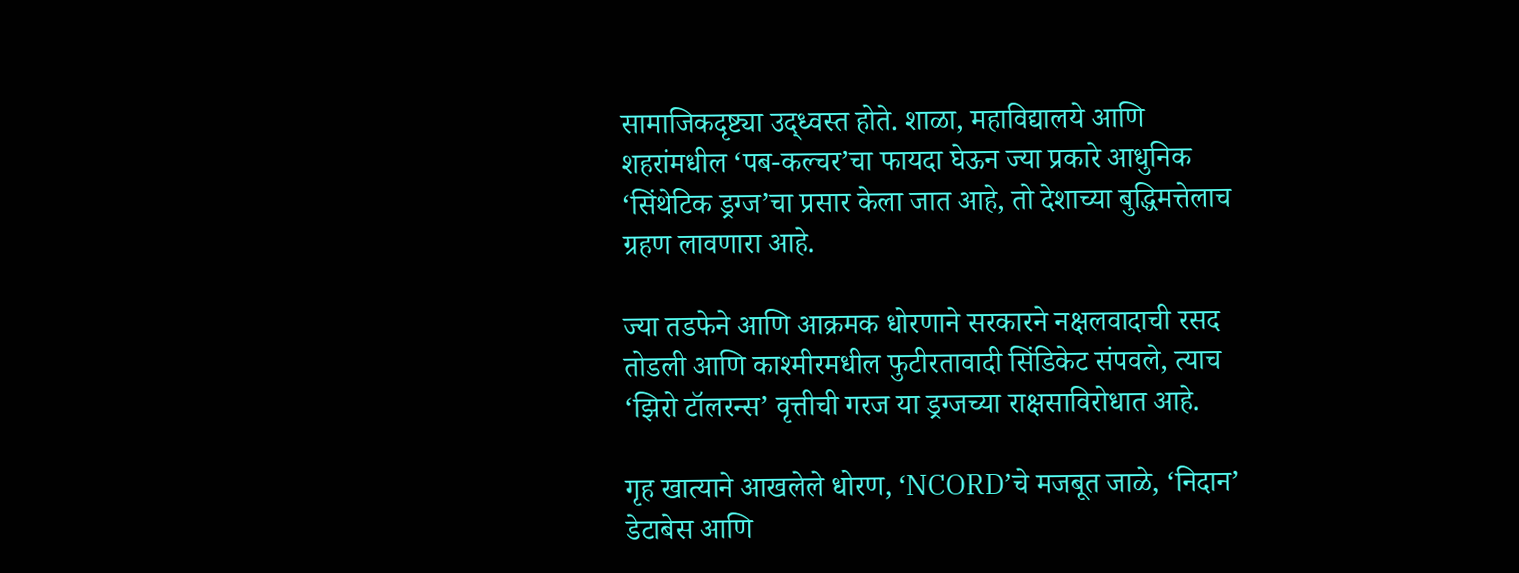सामाजिकदृष्ट्या उद्ध्वस्त होते. शाळा, महाविद्यालये आणि शहरांमधील ‘पब-कल्चर’चा फायदा घेऊन ज्या प्रकारे आधुनिक ‘सिंथेटिक ड्रग्ज’चा प्रसार केला जात आहे, तो देशाच्या बुद्धिमत्तेलाच ग्रहण लावणारा आहे.

ज्या तडफेने आणि आक्रमक धोरणाने सरकारने नक्षलवादाची रसद तोडली आणि काश्मीरमधील फुटीरतावादी सिंडिकेट संपवले, त्याच ‘झिरो टॉलरन्स’ वृत्तीची गरज या ड्रग्जच्या राक्षसाविरोधात आहे.

गृह खात्याने आखलेले धोरण, ‘NCORD’चे मजबूत जाळे, ‘निदान’ डेटाबेस आणि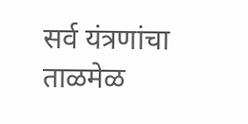सर्व यंत्रणांचा ताळमेळ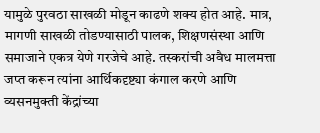यामुळे पुरवठा साखळी मोडून काढणे शक्य होत आहे. मात्र, मागणी साखळी तोडण्यासाठी पालक, शिक्षणसंस्था आणि समाजाने एकत्र येणे गरजेचे आहे. तस्करांची अवैध मालमत्ता जप्त करून त्यांना आर्थिकदृष्ट्या कंगाल करणे आणि व्यसनमुक्ती केंद्रांच्या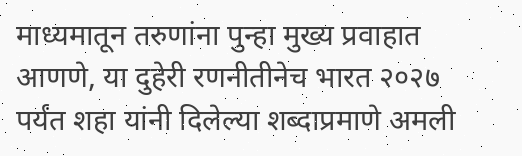माध्यमातून तरुणांना पुन्हा मुख्य प्रवाहात आणणे, या दुहेरी रणनीतीनेच भारत २०२७ पर्यंत शहा यांनी दिलेल्या शब्दाप्रमाणे अमली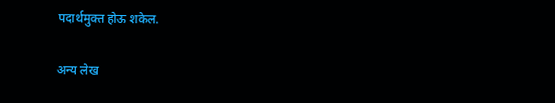पदार्थमुक्त होऊ शकेल.

अन्य लेख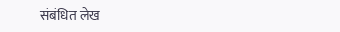संबंधित लेख